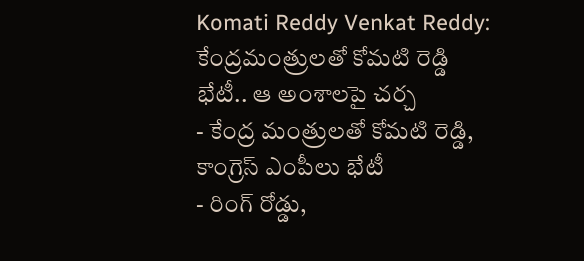Komati Reddy Venkat Reddy: కేంద్రమంత్రులతో కోమటి రెడ్డి భేటీ.. ఆ అంశాలపై చర్చ
- కేంద్ర మంత్రులతో కోమటి రెడ్డి, కాంగ్రెస్ ఎంపీలు భేటీ
- రింగ్ రోడ్డు,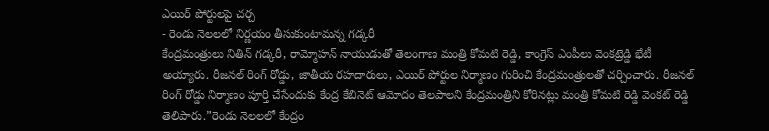ఎయిర్ పోర్టులపై చర్చ
- రెండు నెలలలో నిర్ణయం తీసుకుంటామన్న గడ్కరీ
కేంద్రమంత్రులు నితిన్ గడ్కరీ, రామ్మోహన్ నాయుడుతో తెలంగాణ మంత్రి కోమటి రెడ్డి, కాంగ్రెస్ ఎంపీలు వెంకట్రెడ్డి భేటీ అయ్యారు. రీజనల్ రింగ్ రోడ్డు, జాతీయ రహదారులు, ఎయిర్ పోర్టుల నిర్మాణం గురించి కేంద్రమంత్రులతో చర్చించారు. రీజనల్ రింగ్ రోడ్డు నిర్మాణం పూర్తి చేసేందుకు కేంద్ర కేబినెట్ ఆమోదం తెలపాలని కేంద్రమంత్రిని కోరినట్లు మంత్రి కోమటి రెడ్డి వెంకట్ రెడ్డి తెలిపారు.”రెండు నెలలలో కేంద్రం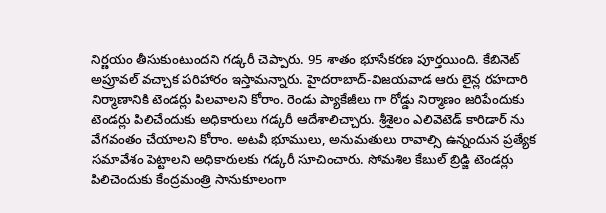నిర్ణయం తీసుకుంటుందని గడ్కరీ చెప్పారు. 95 శాతం భూసేకరణ పూర్తయింది. కేబినెట్ అప్రూవల్ వచ్చాక పరిహారం ఇస్తామన్నారు. హైదరాబాద్-విజయవాడ ఆరు లైన్ల రహదారి నిర్మాణానికి టెండర్లు పిలవాలని కోరాం. రెండు ప్యాకేజీలు గా రోడ్డు నిర్మాణం జరిపేందుకు టెండర్లు పిలిచేందుకు అధికారులు గడ్కరీ ఆదేశాలిచ్చారు. శ్రీశైలం ఎలివెటెడ్ కారిడార్ ను వేగవంతం చేయాలని కోరాం. అటవీ భూములు, అనుమతులు రావాల్సి ఉన్నందున ప్రత్యేక సమావేశం పెట్టాలని అధికారులకు గడ్కరీ సూచించారు. సోమశిల కేబుల్ బ్రిడ్జి టెండర్లు పిలిచెందుకు కేంద్రమంత్రి సానుకూలంగా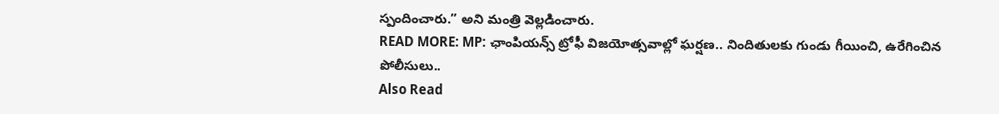స్పందించారు.” అని మంత్రి వెల్లడించారు.
READ MORE: MP: ఛాంపియన్స్ ట్రోఫీ విజయోత్సవాల్లో ఘర్షణ.. నిందితులకు గుండు గీయించి, ఉరేగించిన పోలీసులు..
Also Read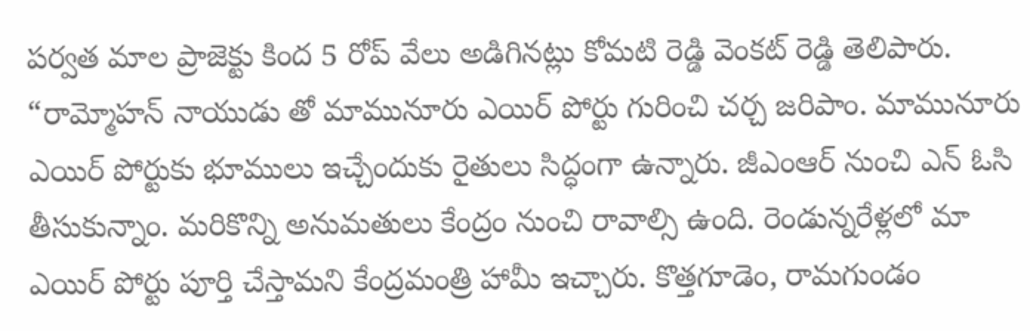పర్వత మాల ప్రాజెక్టు కింద 5 రోప్ వేలు అడిగినట్లు కోమటి రెడ్డి వెంకట్ రెడ్డి తెలిపారు. “రామ్మోహన్ నాయుడు తో మామునూరు ఎయిర్ పోర్టు గురించి చర్చ జరిపాం. మామునూరు ఎయిర్ పోర్టుకు భూములు ఇచ్చేందుకు రైతులు సిద్ధంగా ఉన్నారు. జీఎంఆర్ నుంచి ఎన్ ఓసి తీసుకున్నాం. మరికొన్ని అనుమతులు కేంద్రం నుంచి రావాల్సి ఉంది. రెండున్నరేళ్లలో మా ఎయిర్ పోర్టు పూర్తి చేస్తామని కేంద్రమంత్రి హామీ ఇచ్చారు. కొత్తగూడెం, రామగుండం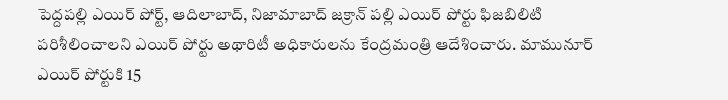పెద్దపల్లి ఎయిర్ పోర్ట్, ఆదిలాబాద్, నిజామాబాద్ జక్రాన్ పల్లి ఎయిర్ పోర్టు ఫిజబిలిటి పరిశీలించాలని ఎయిర్ పోర్టు అథారిటీ అధికారులను కేంద్రమంత్రి ఆదేశించారు. మామునూర్ ఎయిర్ పోర్టుకి 15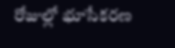రోజుల్లో భూసేకరణ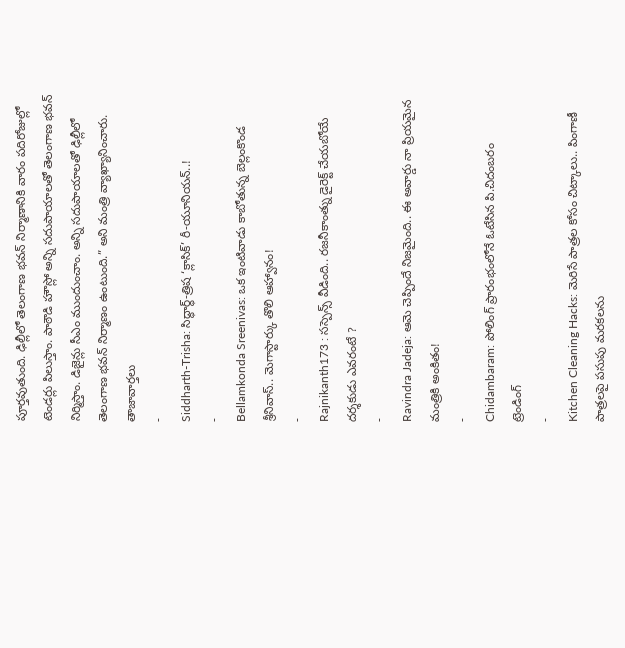పూర్తవుతుంది. ఢిల్లీలో తెలంగాణ భవన్ నిర్మాణానికి వారం పదిరోజుల్లో టెండర్లు పిలుస్తాం. పాఠౌడి హౌస్లో అన్ని సదుపాయాలతో తెలంగాణ భవన్ నిర్మిస్తాం. డిజైన్లు సీఎం ముందుంచాం. అన్ని సదుపాయాలతో ఢిల్లీలో తెలంగాణ భవన్ నిర్మాణం ఉంటుంది.” అని మంత్రి వ్యాఖ్యానించారు.
తాజావార్తలు
-
Siddharth-Trisha: సిద్ధార్థ్-త్రిష ‘క్లాసిక్’ రీ-యూనియన్..!
-
Bellamkonda Sreenivas: ఒక ఇంటివాడు కాబోతున్న బెల్లంకొండ శ్రీనివాస్.. మెగాస్టార్కు తొలి ఆహ్వానం!
-
Rajnikanth173 : సస్పెన్స్ వీడింది.. రజనీకాంత్ను డైరెక్ట్ చేయబోయే దర్శకుడు ఎవరంటే ?
-
Ravindra Jadeja: ఆమె చెప్పిందే నిజమైంది.. ఈ అవార్డు నా ప్రియమైన మంత్రికి అంకితం!
-
Chidambaram: పోలింగ్ ప్రారంభంలోనే ఓటేసిన పి.చిదంబరం
ట్రెండింగ్
-
Kitchen Cleaning Hacks: మెరిసే పాత్రల కోసం చిట్కాలు.. పింగాణీ పాత్రలపై పసుపు మరకలను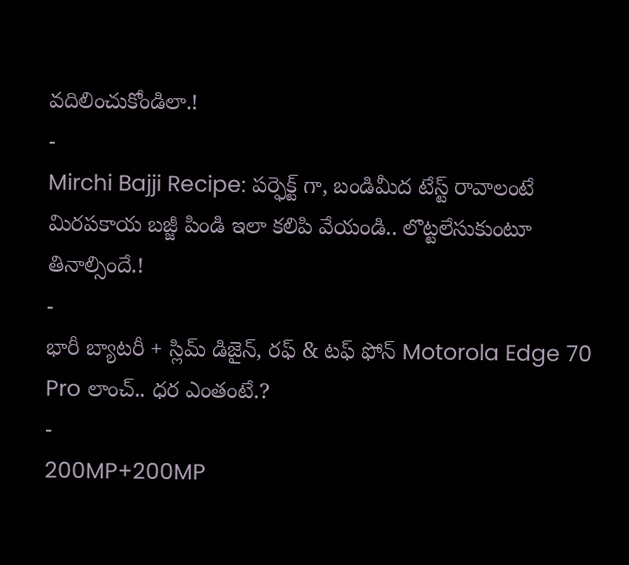వదిలించుకోండిలా.!
-
Mirchi Bajji Recipe: పర్ఫెక్ట్ గా, బండిమీద టేస్ట్ రావాలంటే మిరపకాయ బజ్జీ పిండి ఇలా కలిపి వేయండి.. లొట్టలేసుకుంటూ తినాల్సిందే.!
-
భారీ బ్యాటరీ + స్లిమ్ డిజైన్, రఫ్ & టఫ్ ఫోన్ Motorola Edge 70 Pro లాంచ్.. ధర ఎంతంటే.?
-
200MP+200MP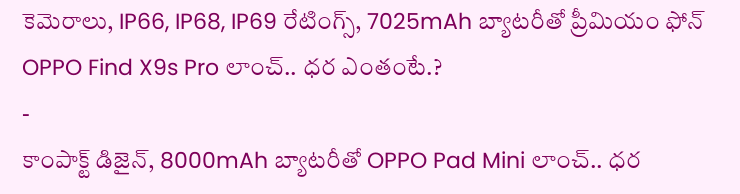కెమెరాలు, IP66, IP68, IP69 రేటింగ్స్, 7025mAh బ్యాటరీతో ప్రీమియం ఫోన్ OPPO Find X9s Pro లాంచ్.. ధర ఎంతంటే.?
-
కాంపాక్ట్ డిజైన్, 8000mAh బ్యాటరీతో OPPO Pad Mini లాంచ్.. ధర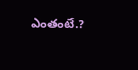ఎంతంటే.?